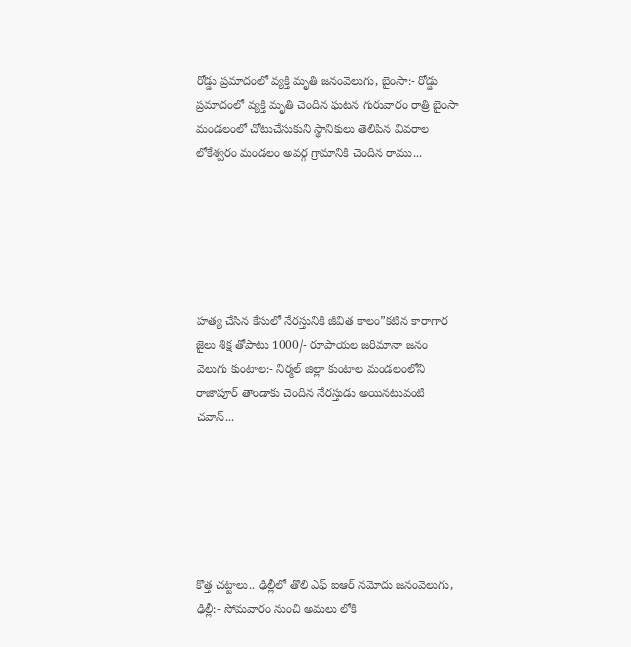రోడ్డు ప్రమాదంలో వ్యక్తి మృతి జనంవెలుగు, బైంసా:- రోడ్డు ప్రమాదంలో వ్యక్తి మృతి చెందిన ఘటన గురువారం రాత్రి బైంసా మండలంలో చోటుచేసుకుని స్థానికులు తెలిపిన వివరాల లోకేశ్వరం మండలం అవర్గ గ్రామానికి చెందిన రాము...






హత్య చేసిన కేసులో నేరస్తునికి జీవిత కాలం”కటిన కారాగార జైలు శిక్ష తోపాటు 1000/- రూపాయల జరిమానా జనం వెలుగు కుంటాల:- నిర్మల్ జిల్లా కుంటాల మండలంలోని రాజాపూర్ తాండాకు చెందిన నేరస్తుడు అయినటువంటి చవాన్...






కొత్త చట్టాలు.. ఢిల్లీలో తొలి ఎఫ్ ఐఆర్ నమోదు జనంవెలుగు, ఢిల్లీ:- సోమవారం నుంచి అమలు లోకి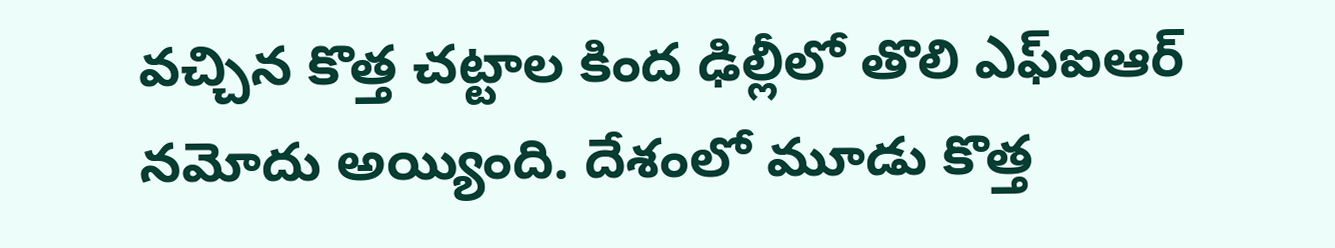వచ్చిన కొత్త చట్టాల కింద ఢిల్లీలో తొలి ఎఫ్ఐఆర్ నమోదు అయ్యింది. దేశంలో మూడు కొత్త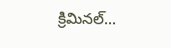క్రిమినల్...